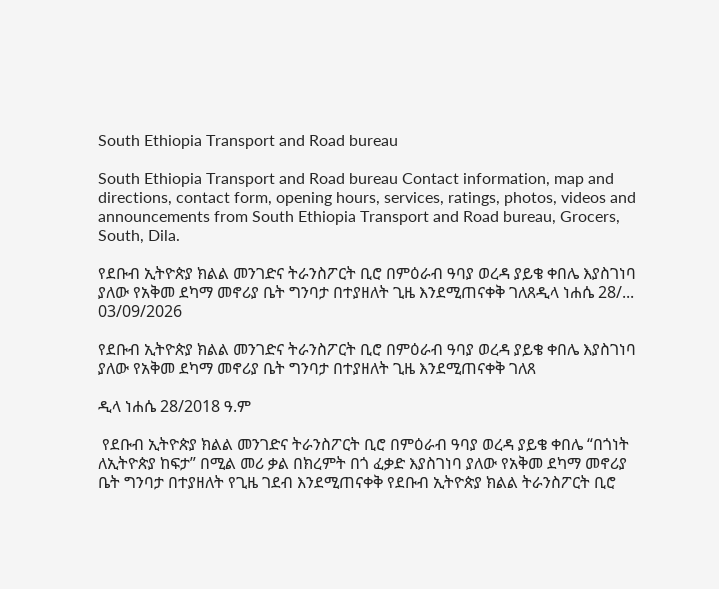South Ethiopia Transport and Road bureau

South Ethiopia Transport and Road bureau Contact information, map and directions, contact form, opening hours, services, ratings, photos, videos and announcements from South Ethiopia Transport and Road bureau, Grocers, South, Dila.

የደቡብ ኢትዮጵያ ክልል መንገድና ትራንስፖርት ቢሮ በምዕራብ ዓባያ ወረዳ ያይቄ ቀበሌ እያስገነባ ያለው የአቅመ ደካማ መኖሪያ ቤት ግንባታ በተያዘለት ጊዜ እንደሚጠናቀቅ ገለጸዲላ ነሐሴ 28/...
03/09/2026

የደቡብ ኢትዮጵያ ክልል መንገድና ትራንስፖርት ቢሮ በምዕራብ ዓባያ ወረዳ ያይቄ ቀበሌ እያስገነባ ያለው የአቅመ ደካማ መኖሪያ ቤት ግንባታ በተያዘለት ጊዜ እንደሚጠናቀቅ ገለጸ

ዲላ ነሐሴ 28/2018 ዓ.ም

 የደቡብ ኢትዮጵያ ክልል መንገድና ትራንስፖርት ቢሮ በምዕራብ ዓባያ ወረዳ ያይቄ ቀበሌ “በጎነት ለኢትዮጵያ ከፍታ” በሚል መሪ ቃል በክረምት በጎ ፈቃድ እያስገነባ ያለው የአቅመ ደካማ መኖሪያ ቤት ግንባታ በተያዘለት የጊዜ ገደብ እንደሚጠናቀቅ የደቡብ ኢትዮጵያ ክልል ትራንስፖርት ቢሮ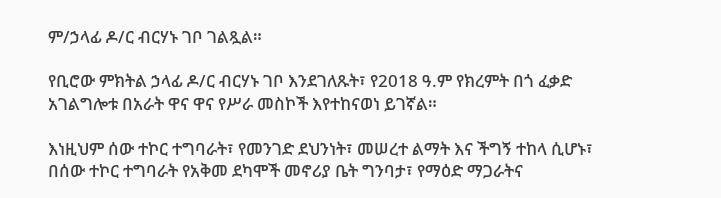ም/ኃላፊ ዶ/ር ብርሃኑ ገቦ ገልጿል።

የቢሮው ምክትል ኃላፊ ዶ/ር ብርሃኑ ገቦ እንደገለጹት፣ የ2018 ዓ.ም የክረምት በጎ ፈቃድ አገልግሎቱ በአራት ዋና ዋና የሥራ መስኮች እየተከናወነ ይገኛል።

እነዚህም ሰው ተኮር ተግባራት፣ የመንገድ ደህንነት፣ መሠረተ ልማት እና ችግኝ ተከላ ሲሆኑ፣ በሰው ተኮር ተግባራት የአቅመ ደካሞች መኖሪያ ቤት ግንባታ፣ የማዕድ ማጋራትና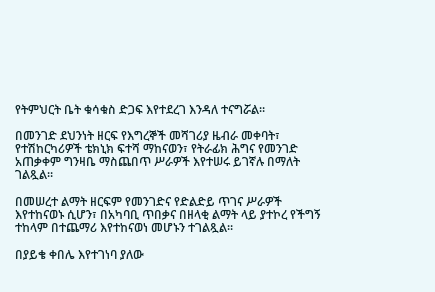የትምህርት ቤት ቁሳቁስ ድጋፍ እየተደረገ እንዳለ ተናግሯል።

በመንገድ ደህንነት ዘርፍ የእግረኞች መሻገሪያ ዜብራ መቀባት፣ የተሽከርካሪዎች ቴክኒክ ፍተሻ ማከናወን፣ የትራፊክ ሕግና የመንገድ አጠቃቀም ግንዛቤ ማስጨበጥ ሥራዎች እየተሠሩ ይገኛሉ በማለት ገልጿል።

በመሠረተ ልማት ዘርፍም የመንገድና የድልድይ ጥገና ሥራዎች እየተከናወኑ ሲሆን፣ በአካባቢ ጥበቃና በዘላቂ ልማት ላይ ያተኮረ የችግኝ ተከላም በተጨማሪ እየተከናወነ መሆኑን ተገልጿል።

በያይቄ ቀበሌ እየተገነባ ያለው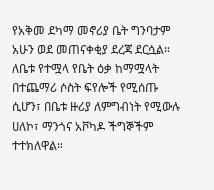የአቅመ ደካማ መኖሪያ ቤት ግንባታም አሁን ወደ መጠናቀቂያ ደረጃ ደርሷል። ለቤቱ የተሟላ የቤት ዕቃ ከማሟላት በተጨማሪ ሶስት ፍየሎች የሚሰጡ ሲሆን፣ በቤቱ ዙሪያ ለምግብነት የሚውሉ ሀለኮ፣ ማንጎና አቮካዶ ችግኞችም ተተክለዋል።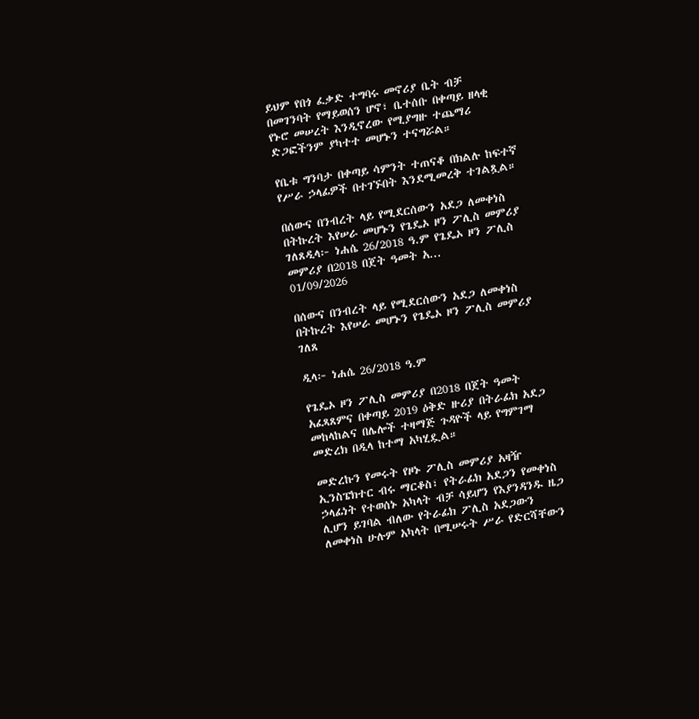ይህም የበጎ ፈቃድ ተግባሩ መኖሪያ ቤት ብቻ በመገንባት የማይወሰን ሆኖ፣ ቤተሰቡ በቀጣይ ዘላቂ የኑሮ መሠረት እንዲኖረው የሚያግዙ ተጨማሪ ድጋፎችንም ያካተተ መሆኑን ተናግሯል።

የቤቱ ግንባታ በቀጣይ ሳምንት ተጠናቆ በክልሉ ከፍተኛ የሥራ ኃላፊዎች በተገኙበት እንደሚመረቅ ተገልጿል።

በሰውና በንብረት ላይ የሚደርሰውን አደጋ ለመቀነስ በትኩረት እየሠራ መሆኑን የጌዴኦ ዞን ፖሊስ መምሪያ ገለጸዲላ፦ ነሐሴ 26/2018 ዓ.ም የጌዴኦ ዞን ፖሊስ መምሪያ በ2018 በጀት ዓመት አ...
01/09/2026

በሰውና በንብረት ላይ የሚደርሰውን አደጋ ለመቀነስ በትኩረት እየሠራ መሆኑን የጌዴኦ ዞን ፖሊስ መምሪያ ገለጸ

ዲላ፦ ነሐሴ 26/2018 ዓ.ም

የጌዴኦ ዞን ፖሊስ መምሪያ በ2018 በጀት ዓመት አፈጻጸምና በቀጣይ 2019 ዕቅድ ዙሪያ በትራፊክ አደጋ መከላከልና በሌሎች ተዛማጅ ጉዳዮች ላይ የግምገማ መድረክ በዲላ ከተማ አካሂዷል።

መድረኩን የመሩት የዞኑ ፖሊስ መምሪያ አዛዥ ኢንስፔክተር ብሩ ማርቆስ፣ የትራፊክ አደጋን የመቀነስ ኃላፊነት የተወሰኑ አካላት ብቻ ሳይሆን የእያንዳንዱ ዜጋ ሊሆን ይገባል ብለው የትራፊክ ፖሊስ አደጋውን ለመቀነስ ሁሉም አካላት በሚሠሩት ሥራ የድርሻቸውን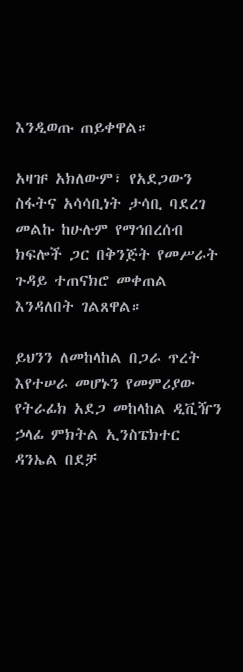እንዲወጡ ጠይቀዋል።

አዛዡ አክለውም፣ የአደጋውን ስፋትና አሳሳቢነት ታሳቢ ባደረገ መልኩ ከሁሉም የማኅበረሰብ ክፍሎች ጋር በቅንጅት የመሥራት ጉዳይ ተጠናክሮ መቀጠል እንዳለበት ገልጸዋል።

ይህንን ለመከላከል በጋራ ጥረት እየተሠራ መሆኑን የመምሪያው የትራፊክ አደጋ መከላከል ዲቪዥን ኃላፊ ምክትል ኢንስፔክተር ዳንኤል በደቻ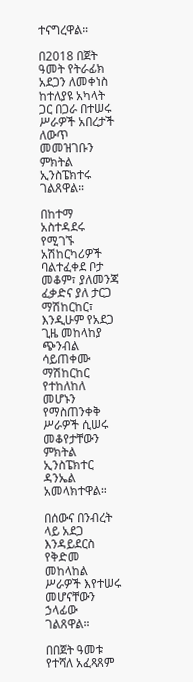ተናግረዋል።

በ2018 በጀት ዓመት የትራፊክ አደጋን ለመቀነስ ከተለያዩ አካላት ጋር በጋራ በተሠሩ ሥራዎች አበረታች ለውጥ መመዝገቡን ምክትል ኢንስፔክተሩ ገልጸዋል።

በከተማ አስተዳደሩ የሚገኙ አሽከርካሪዎች ባልተፈቀደ ቦታ መቆም፣ ያለመንጃ ፈቃድና ያለ ታርጋ ማሽከርከር፣ እንዲሁም የአደጋ ጊዜ መከላከያ ጭንብል ሳይጠቀሙ ማሽከርከር የተከለከለ መሆኑን የማስጠንቀቅ ሥራዎች ሲሠሩ መቆየታቸውን ምክትል ኢንስፔክተር ዳንኤል አመላክተዋል።

በሰውና በንብረት ላይ አደጋ እንዳይደርስ የቅድመ መከላከል ሥራዎች እየተሠሩ መሆናቸውን ኃላፊው ገልጸዋል።

በበጀት ዓመቱ የተሻለ አፈጻጸም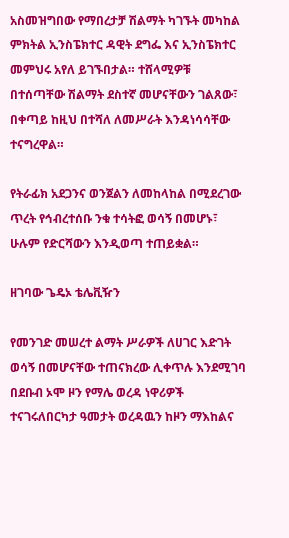አስመዝግበው የማበረታቻ ሽልማት ካገኙት መካከል ምክትል ኢንስፔክተር ዳዊት ደግፌ እና ኢንስፔክተር መምህሩ አየለ ይገኙበታል። ተሸላሚዎቹ በተሰጣቸው ሽልማት ደስተኛ መሆናቸውን ገልጸው፣ በቀጣይ ከዚህ በተሻለ ለመሥራት እንዳነሳሳቸው ተናግረዋል።

የትራፊክ አደጋንና ወንጀልን ለመከላከል በሚደረገው ጥረት የኅብረተሰቡ ንቁ ተሳትፎ ወሳኝ በመሆኑ፣ ሁሉም የድርሻውን እንዲወጣ ተጠይቋል።

ዘገባው ጌዴኦ ቴሌቪዥን

የመንገድ መሠረተ ልማት ሥራዎች ለሀገር እድገት ወሳኝ በመሆናቸው ተጠናክረው ሊቀጥሉ እንደሚገባ በደቡብ ኦሞ ዞን የማሌ ወረዳ ነዋሪዎች ተናገሩለበርካታ ዓመታት ወረዳዉን ከዞን ማእከልና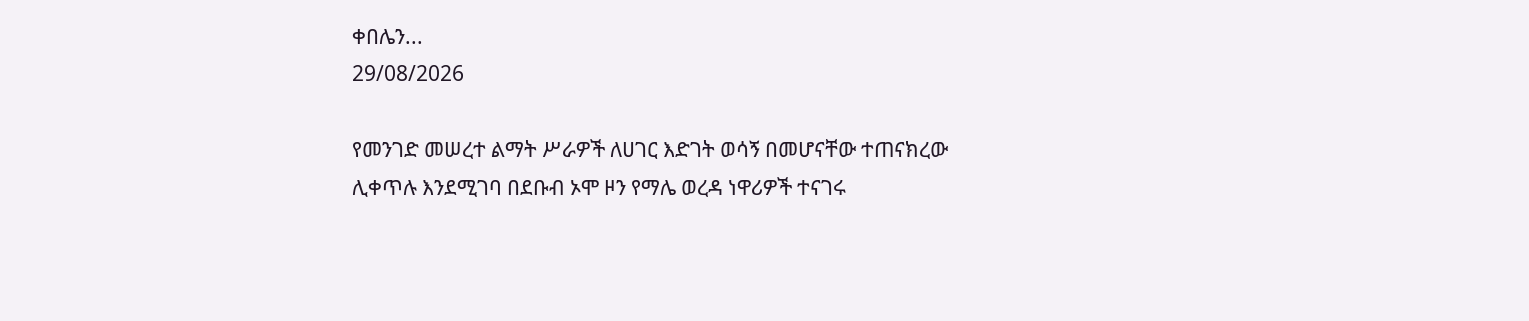ቀበሌን...
29/08/2026

የመንገድ መሠረተ ልማት ሥራዎች ለሀገር እድገት ወሳኝ በመሆናቸው ተጠናክረው ሊቀጥሉ እንደሚገባ በደቡብ ኦሞ ዞን የማሌ ወረዳ ነዋሪዎች ተናገሩ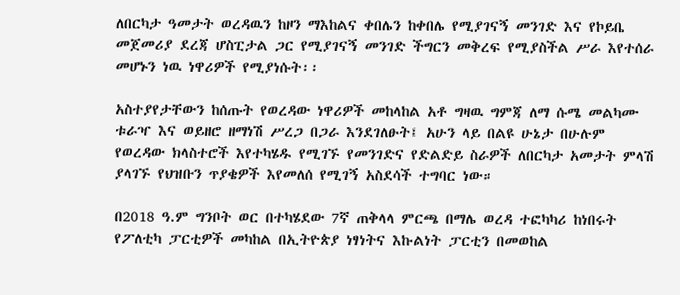ለበርካታ ዓመታት ወረዳዉን ከዞን ማእከልና ቀበሌን ከቀበሌ የሚያገናኝ መንገድ እና የኮይቤ መጀመሪያ ደረጃ ሆስፒታል ጋር የሚያገናኝ መንገድ ችግርን መቅረፍ የሚያስችል ሥራ እየተሰራ መሆኑን ነዉ ነዋሪዎች የሚያነሱት፡፡

አስተያየታቸውን ከሰጡት የወረዳው ነዋሪዎች መከላከል አቶ ግዛዉ ግምጃ ለማ ሱሜ መልካሙ ቱራዣ እና ወይዘሮ ዘማነሽ ሥረጋ በጋራ እንደገለፁት፤ አሁን ላይ በልዩ ሁኔታ በሁሉም የወረዳው ክላስተሮች እየተካሄዱ የሚገኙ የመንገድና የድልድይ ስራዎች ለበርካታ አመታት ምላሽ ያላገኙ የህዝቡን ጥያቄዎች እየመለሰ የሚገኝ አስደሳች ተግባር ነው።

በ2018 ዓ.ም ግንቦት ወር በተካሄደው 7ኛ ጠቅላላ ምርጫ በማሌ ወረዳ ተፎካካሪ ከነበሩት የፖለቲካ ፓርቲዎች መካከል በኢትዮጵያ ነፃነትና እኩልነት ፓርቲን በመወከል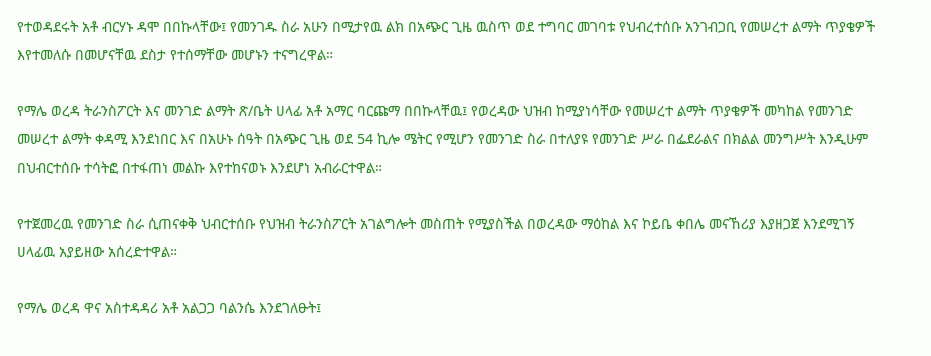የተወዳደሩት አቶ ብርሃኑ ዳሞ በበኩላቸው፤ የመንገዱ ስራ አሁን በሚታየዉ ልክ በአጭር ጊዜ ዉስጥ ወደ ተግባር መገባቱ የህብረተሰቡ አንገብጋቢ የመሠረተ ልማት ጥያቄዎች እየተመለሱ በመሆናቸዉ ደስታ የተሰማቸው መሆኑን ተናግረዋል።

የማሌ ወረዳ ትራንስፖርት እና መንገድ ልማት ጽ/ቤት ሀላፊ አቶ አማር ባርጩማ በበኩላቸዉ፤ የወረዳው ህዝብ ከሚያነሳቸው የመሠረተ ልማት ጥያቄዎች መካከል የመንገድ መሠረተ ልማት ቀዳሚ እንደነበር እና በአሁኑ ሰዓት በአጭር ጊዜ ወደ 54 ኪሎ ሜትር የሚሆን የመንገድ ስራ በተለያዩ የመንገድ ሥራ በፌደራልና በክልል መንግሥት እንዲሁም በህብርተሰቡ ተሳትፎ በተፋጠነ መልኩ እየተከናወኑ እንደሆነ አብራርተዋል።

የተጀመረዉ የመንገድ ስራ ሲጠናቀቅ ህብርተሰቡ የህዝብ ትራንስፖርት አገልግሎት መስጠት የሚያስችል በወረዳው ማዕከል እና ኮይቤ ቀበሌ መናኸሪያ እያዘጋጀ እንደሚገኝ ሀላፊዉ አያይዘው አሰረድተዋል።

የማሌ ወረዳ ዋና አስተዳዳሪ አቶ አልጋጋ ባልንሴ እንደገለፁት፤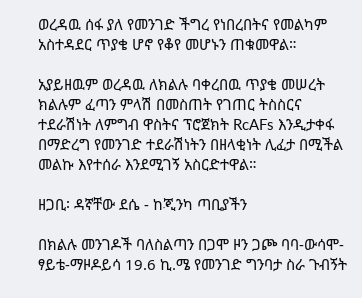ወረዳዉ ሰፋ ያለ የመንገድ ችግረ የነበረበትና የመልካም አስተዳደር ጥያቄ ሆኖ የቆየ መሆኑን ጠቁመዋል።

አያይዘዉም ወረዳዉ ለክልሉ ባቀረበዉ ጥያቄ መሠረት ክልሉም ፈጣን ምላሽ በመስጠት የገጠር ትስስርና ተደራሽነት ለምግብ ዋስትና ፕሮጀክት RcAFs እንዲታቀፋ በማድረግ የመንገድ ተደራሽነትን በዘላቂነት ሊፈታ በሚችል መልኩ እየተሰራ እንደሚገኝ አስርድተዋል።

ዘጋቢ፡ ዳኛቸው ደሴ - ከጂንካ ጣቢያችን

በክልሉ መንገዶች ባለስልጣን በጋሞ ዞን ጋጮ ባባ-ውሳሞ-ፃይቴ-ማዞዶይሳ 19.6 ኪ.ሜ የመንገድ ግንባታ ስራ ጉብኝት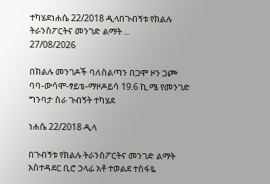ተካሄደነሐሴ 22/2018 ዲላበጉብኝቱ የክልሉ ትራንስፖርትና መንገድ ልማት ...
27/08/2026

በክልሉ መንገዶች ባለስልጣን በጋሞ ዞን ጋጮ ባባ-ውሳሞ-ፃይቴ-ማዞዶይሳ 19.6 ኪ.ሜ የመንገድ ግንባታ ስራ ጉብኝት ተካሄደ

ነሐሴ 22/2018 ዲላ

በጉብኝቱ የክልሉ ትራንስፖርትና መንገድ ልማት አስተዳደር ቢሮ ኃላፊ አቶ ተወልደ ተስፋዬ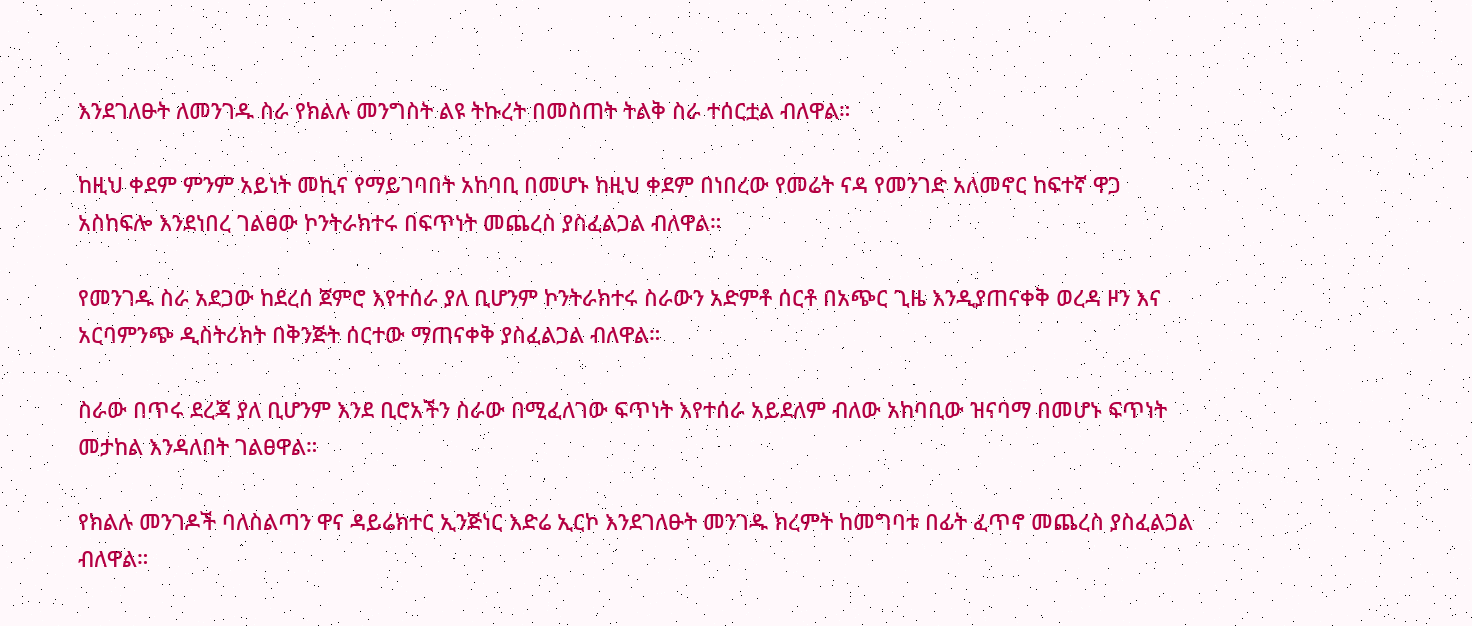እንደገለፁት ለመንገዱ ስራ የክልሉ መንግስት ልዩ ትኩረት በመስጠት ትልቅ ስራ ተሰርቷል ብለዋል።

ከዚህ ቀደም ምንም አይነት መኪና የማይገባበት አከባቢ በመሆኑ ከዚህ ቀደም በነበረው የመሬት ናዳ የመንገድ አለመኖር ከፍተኛ ዋጋ አስከፍሎ እንደነበረ ገልፀው ኮንትራክተሩ በፍጥነት መጨረስ ያስፈልጋል ብለዋል።

የመንገዱ ስራ አደጋው ከደረሰ ጀምሮ እየተሰራ ያለ ቢሆንም ኮንትራክተሩ ስራውን አድምቶ ሰርቶ በአጭር ጊዜ እንዲያጠናቀቅ ወረዳ ዞን እና አርባምንጭ ዲስትሪክት በቅንጅት ሰርተው ማጠናቀቅ ያስፈልጋል ብለዋል።

ስራው በጥሩ ደረጃ ያለ ቢሆንም እንደ ቢሮአችን ስራው በሚፈለገው ፍጥነት እየተሰራ አይደለም ብለው አከባቢው ዝናባማ በመሆኑ ፍጥነት መታከል እንዳለበት ገልፀዋል።

የክልሉ መንገዶች ባለስልጣን ዋና ዳይሬክተር ኢንጅነር እድሬ ኢርኮ እንደገለፁት መንገዱ ክረምት ከመግባቱ በፊት ፈጥኖ መጨረስ ያስፈልጋል ብለዋል።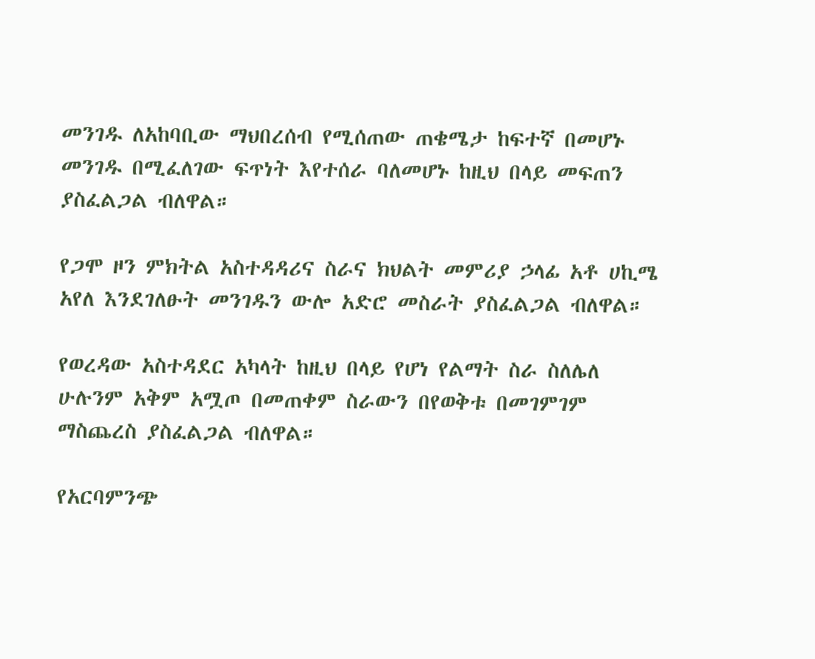መንገዱ ለአከባቢው ማህበረሰብ የሚሰጠው ጠቄሜታ ከፍተኛ በመሆኑ መንገዱ በሚፈለገው ፍጥነት እየተሰራ ባለመሆኑ ከዚህ በላይ መፍጠን ያስፈልጋል ብለዋል።

የጋሞ ዞን ምክትል አስተዳዳሪና ስራና ክህልት መምሪያ ኃላፊ አቶ ሀኪሜ አየለ እንደገለፁት መንገዱን ውሎ አድሮ መስራት ያስፈልጋል ብለዋል።

የወረዳው አስተዳደር አካላት ከዚህ በላይ የሆነ የልማት ስራ ስለሌለ ሁሉንም አቅም አሟጦ በመጠቀም ስራውን በየወቅቱ በመገምገም ማስጨረስ ያስፈልጋል ብለዋል።

የአርባምንጭ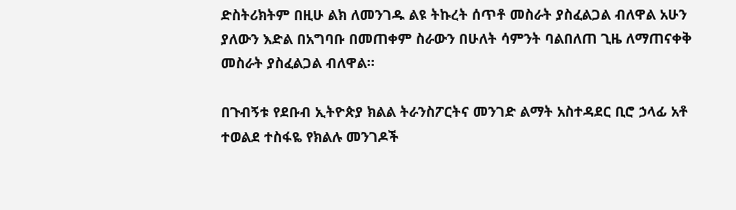ድስትሪክትም በዚሁ ልክ ለመንገዱ ልዩ ትኩረት ሰጥቶ መስራት ያስፈልጋል ብለዋል አሁን ያለውን እድል በአግባቡ በመጠቀም ስራውን በሁለት ሳምንት ባልበለጠ ጊዜ ለማጠናቀቅ መስራት ያስፈልጋል ብለዋል።

በጉብኝቱ የደቡብ ኢትዮጵያ ክልል ትራንስፖርትና መንገድ ልማት አስተዳደር ቢሮ ኃላፊ አቶ ተወልደ ተስፋዬ የክልሉ መንገዶች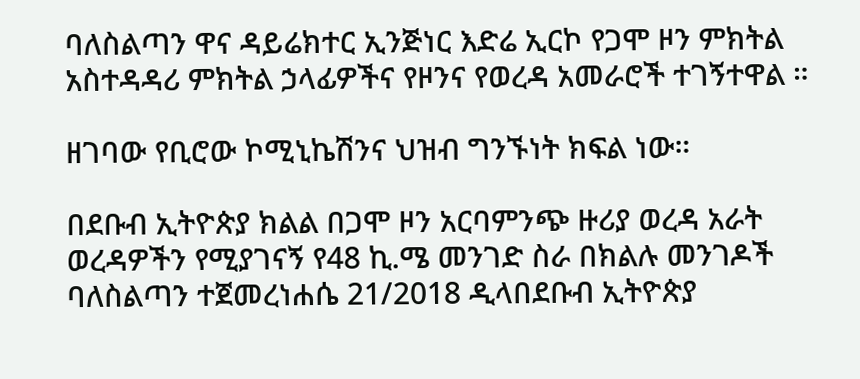ባለስልጣን ዋና ዳይሬክተር ኢንጅነር እድሬ ኢርኮ የጋሞ ዞን ምክትል አስተዳዳሪ ምክትል ኃላፊዎችና የዞንና የወረዳ አመራሮች ተገኝተዋል ።

ዘገባው የቢሮው ኮሚኒኬሽንና ህዝብ ግንኙነት ክፍል ነው።

በደቡብ ኢትዮጵያ ክልል በጋሞ ዞን አርባምንጭ ዙሪያ ወረዳ አራት ወረዳዎችን የሚያገናኝ የ48 ኪ.ሜ መንገድ ስራ በክልሉ መንገዶች ባለስልጣን ተጀመረነሐሴ 21/2018 ዲላበደቡብ ኢትዮጵያ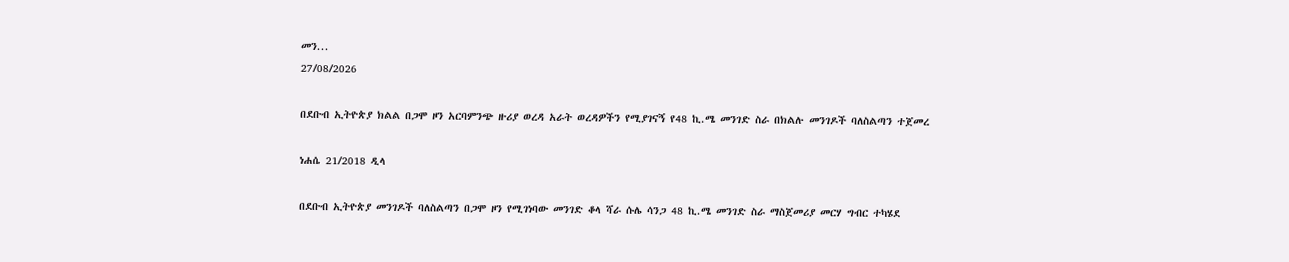መን...
27/08/2026

በደቡብ ኢትዮጵያ ክልል በጋሞ ዞን አርባምንጭ ዙሪያ ወረዳ አራት ወረዳዎችን የሚያገናኝ የ48 ኪ.ሜ መንገድ ስራ በክልሉ መንገዶች ባለስልጣን ተጀመረ

ነሐሴ 21/2018 ዲላ

በደቡብ ኢትዮጵያ መንገዶች ባለስልጣን በጋሞ ዞን የሚገነባው መንገድ ቆላ ሻራ ሱሌ ሳንጋ 48 ኪ.ሜ መንገድ ስራ ማስጀመሪያ መርሃ ግብር ተካሄደ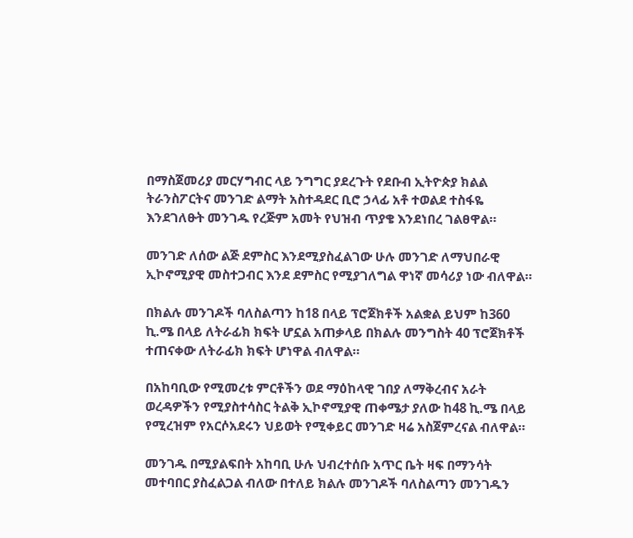በማስጀመሪያ መርሃግብር ላይ ንግግር ያደረጉት የደቡብ ኢትዮጵያ ክልል ትራንስፖርትና መንገድ ልማት አስተዳደር ቢሮ ኃላፊ አቶ ተወልደ ተስፋዬ እንደገለፁት መንገዱ የረጅም አመት የህዝብ ጥያቄ እንደነበረ ገልፀዋል።

መንገድ ለሰው ልጅ ደምስር እንደሚያስፈልገው ሁሉ መንገድ ለማህበራዊ ኢኮኖሚያዊ መስተጋብር እንደ ደምስር የሚያገለግል ዋነኛ መሳሪያ ነው ብለዋል።

በክልሉ መንገዶች ባለስልጣን ከ18 በላይ ፕሮጀክቶች አልቋል ይህም ከ360 ኪ.ሜ በላይ ለትራፊክ ክፍት ሆኗል አጠቃላይ በክልሉ መንግስት 40 ፕሮጀክቶች ተጠናቀው ለትራፊክ ክፍት ሆነዋል ብለዋል።

በአከባቢው የሚመረቱ ምርቶችን ወደ ማዕከላዊ ገበያ ለማቅረብና አራት ወረዳዎችን የሚያስተሳስር ትልቅ ኢኮኖሚያዊ ጠቀሜታ ያለው ከ48 ኪ.ሜ በላይ የሚረዝም የአርሶአደሩን ህይወት የሚቀይር መንገድ ዛሬ አስጀምረናል ብለዋል።

መንገዱ በሚያልፍበት አከባቢ ሁሉ ህብረተሰቡ አጥር ቤት ዛፍ በማንሳት መተባበር ያስፈልጋል ብለው በተለይ ክልሉ መንገዶች ባለስልጣን መንገዱን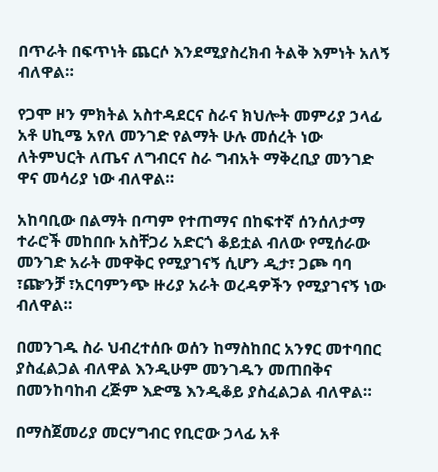በጥራት በፍጥነት ጨርሶ እንደሚያስረክብ ትልቅ እምነት አለኝ ብለዋል።

የጋሞ ዞን ምክትል አስተዳደርና ስራና ክህሎት መምሪያ ኃላፊ አቶ ሀኪሜ አየለ መንገድ የልማት ሁሉ መሰረት ነው ለትምህርት ለጤና ለግብርና ስራ ግብአት ማቅረቢያ መንገድ ዋና መሳሪያ ነው ብለዋል።

አከባቢው በልማት በጣም የተጠማና በከፍተኛ ሰንሰለታማ ተራሮች መከበቡ አስቸጋሪ አድርጎ ቆይቷል ብለው የሚሰራው መንገድ አራት መዋቅር የሚያገናኝ ሲሆን ዲታ፣ ጋጮ ባባ ፣ጬንቻ ፣አርባምንጭ ዙሪያ አራት ወረዳዎችን የሚያገናኝ ነው ብለዋል።

በመንገዱ ስራ ህብረተሰቡ ወሰን ከማስከበር አንፃር መተባበር ያስፈልጋል ብለዋል እንዲሁም መንገዱን መጠበቅና በመንከባከብ ረጅም እድሜ እንዲቆይ ያስፈልጋል ብለዋል።

በማስጀመሪያ መርሃግብር የቢሮው ኃላፊ አቶ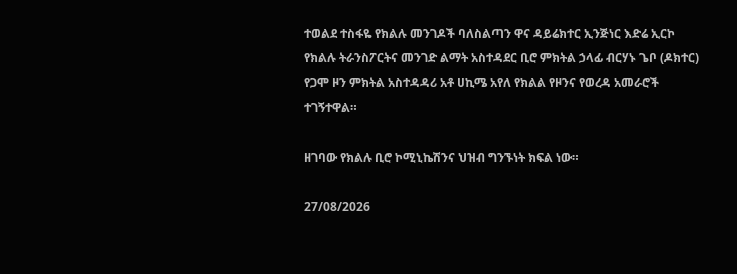ተወልደ ተስፋዬ የክልሉ መንገዶች ባለስልጣን ዋና ዳይሬክተር ኢንጅነር እድሬ ኢርኮ የክልሉ ትራንስፖርትና መንገድ ልማት አስተዳደር ቢሮ ምክትል ኃላፊ ብርሃኑ ጌቦ (ዶክተር) የጋሞ ዞን ምክትል አስተዳዳሪ አቶ ሀኪሜ አየለ የክልል የዞንና የወረዳ አመራሮች ተገኝተዋል።

ዘገባው የክልሉ ቢሮ ኮሚኒኬሽንና ህዝብ ግንኙነት ክፍል ነው።

27/08/2026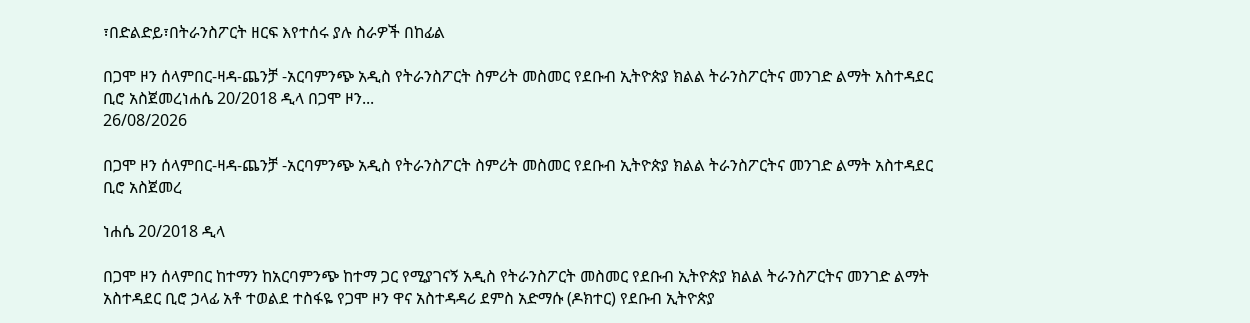፣በድልድይ፣በትራንስፖርት ዘርፍ እየተሰሩ ያሉ ስራዎች በከፊል

በጋሞ ዞን ሰላምበር-ዛዳ-ጨንቻ -አርባምንጭ አዲስ የትራንስፖርት ስምሪት መስመር የደቡብ ኢትዮጵያ ክልል ትራንስፖርትና መንገድ ልማት አስተዳደር ቢሮ አስጀመረነሐሴ 20/2018 ዲላ በጋሞ ዞን...
26/08/2026

በጋሞ ዞን ሰላምበር-ዛዳ-ጨንቻ -አርባምንጭ አዲስ የትራንስፖርት ስምሪት መስመር የደቡብ ኢትዮጵያ ክልል ትራንስፖርትና መንገድ ልማት አስተዳደር ቢሮ አስጀመረ

ነሐሴ 20/2018 ዲላ

በጋሞ ዞን ሰላምበር ከተማን ከአርባምንጭ ከተማ ጋር የሚያገናኝ አዲስ የትራንስፖርት መስመር የደቡብ ኢትዮጵያ ክልል ትራንስፖርትና መንገድ ልማት አስተዳደር ቢሮ ኃላፊ አቶ ተወልደ ተስፋዬ የጋሞ ዞን ዋና አስተዳዳሪ ደምስ አድማሱ (ዶክተር) የደቡብ ኢትዮጵያ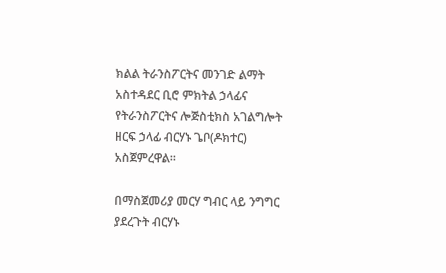ክልል ትራንስፖርትና መንገድ ልማት አስተዳደር ቢሮ ምክትል ኃላፊና የትራንስፖርትና ሎጅስቲክስ አገልግሎት ዘርፍ ኃላፊ ብርሃኑ ጌቦ(ዶክተር) አስጀምረዋል።

በማስጀመሪያ መርሃ ግብር ላይ ንግግር ያደረጉት ብርሃኑ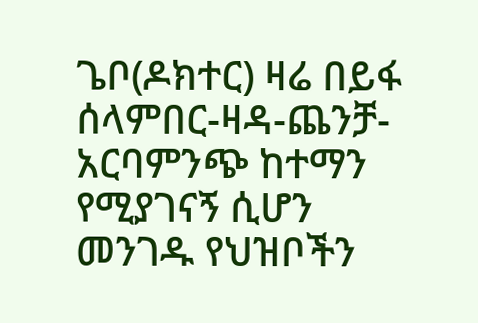ጌቦ(ዶክተር) ዛሬ በይፋ ሰላምበር-ዛዳ-ጨንቻ-አርባምንጭ ከተማን የሚያገናኝ ሲሆን መንገዱ የህዝቦችን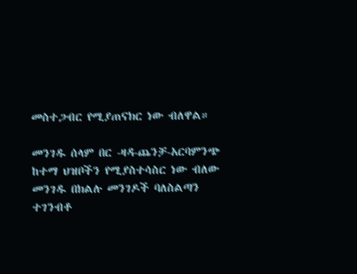መስተጋብር የሚያጠናክር ነው ብለዋል።

መንገዱ ሰላም በር -ዛዳ-ጨንቻ-አርባምንጭ ከተማ ህዝቦችን የሚያስተሳስር ነው ብለው መንገዱ በክልሉ መንገዶች ባለስልጣን ተገንብቶ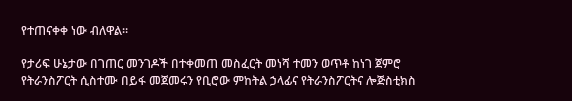የተጠናቀቀ ነው ብለዋል።

የታሪፍ ሁኔታው በገጠር መንገዶች በተቀመጠ መስፈርት መነሻ ተመን ወጥቶ ከነገ ጀምሮ የትራንስፖርት ሲስተሙ በይፋ መጀመሩን የቢሮው ምከትል ኃላፊና የትራንስፖርትና ሎጅስቲክስ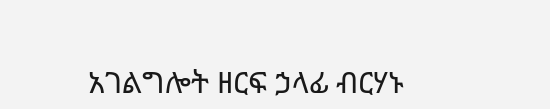አገልግሎት ዘርፍ ኃላፊ ብርሃኑ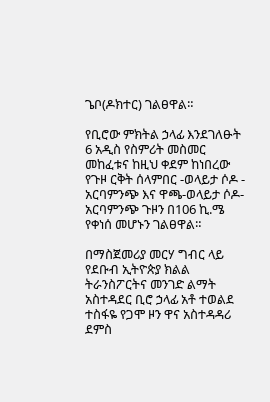ጌቦ(ዶክተር) ገልፀዋል።

የቢሮው ምክትል ኃላፊ እንደገለፁት 6 አዲስ የስምሪት መስመር መከፈቱና ከዚህ ቀደም ከነበረው የጉዞ ርቅት ሰላምበር -ወላይታ ሶዶ - አርባምንጭ እና ዋጫ-ወላይታ ሶዶ-አርባምንጭ ጉዞን በ106 ኪ.ሜ የቀነሰ መሆኑን ገልፀዋል።

በማስጀመሪያ መርሃ ግብር ላይ የደቡብ ኢትዮጵያ ክልል ትራንስፖርትና መንገድ ልማት አስተዳደር ቢሮ ኃላፊ አቶ ተወልደ ተስፋዬ የጋሞ ዞን ዋና አስተዳዳሪ ደምስ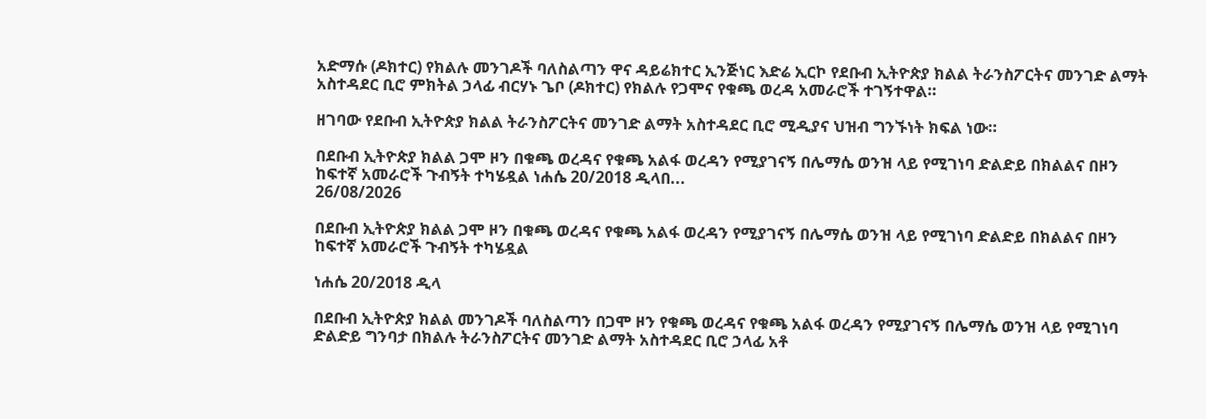አድማሱ (ዶክተር) የክልሉ መንገዶች ባለስልጣን ዋና ዳይሬክተር ኢንጅነር እድሬ ኢርኮ የደቡብ ኢትዮጵያ ክልል ትራንስፖርትና መንገድ ልማት አስተዳደር ቢሮ ምክትል ኃላፊ ብርሃኑ ጌቦ (ዶክተር) የክልሉ የጋሞና የቁጫ ወረዳ አመራሮች ተገኝተዋል።

ዘገባው የደቡብ ኢትዮጵያ ክልል ትራንስፖርትና መንገድ ልማት አስተዳደር ቢሮ ሚዲያና ህዝብ ግንኙነት ክፍል ነው።

በደቡብ ኢትዮጵያ ክልል ጋሞ ዞን በቁጫ ወረዳና የቁጫ አልፋ ወረዳን የሚያገናኝ በሌማሴ ወንዝ ላይ የሚገነባ ድልድይ በክልልና በዞን ከፍተኛ አመራሮች ጉብኝት ተካሄዷል ነሐሴ 20/2018 ዲላበ...
26/08/2026

በደቡብ ኢትዮጵያ ክልል ጋሞ ዞን በቁጫ ወረዳና የቁጫ አልፋ ወረዳን የሚያገናኝ በሌማሴ ወንዝ ላይ የሚገነባ ድልድይ በክልልና በዞን ከፍተኛ አመራሮች ጉብኝት ተካሄዷል

ነሐሴ 20/2018 ዲላ

በደቡብ ኢትዮጵያ ክልል መንገዶች ባለስልጣን በጋሞ ዞን የቁጫ ወረዳና የቁጫ አልፋ ወረዳን የሚያገናኝ በሌማሴ ወንዝ ላይ የሚገነባ ድልድይ ግንባታ በክልሉ ትራንስፖርትና መንገድ ልማት አስተዳደር ቢሮ ኃላፊ አቶ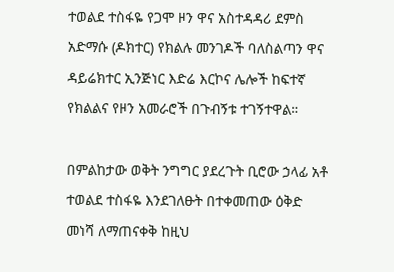ተወልደ ተስፋዬ የጋሞ ዞን ዋና አስተዳዳሪ ደምስ አድማሱ (ዶክተር) የክልሉ መንገዶች ባለስልጣን ዋና ዳይሬክተር ኢንጅነር እድሬ እርኮና ሌሎች ከፍተኛ የክልልና የዞን አመራሮች በጉብኝቱ ተገኝተዋል።

በምልከታው ወቅት ንግግር ያደረጉት ቢሮው ኃላፊ አቶ ተወልደ ተስፋዬ እንደገለፁት በተቀመጠው ዕቅድ መነሻ ለማጠናቀቅ ከዚህ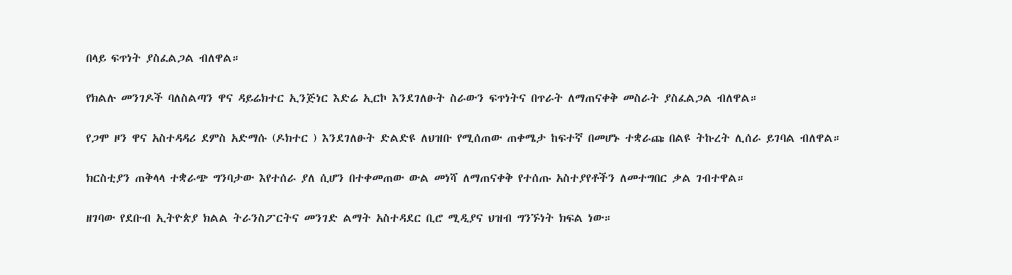በላይ ፍጥነት ያስፈልጋል ብለዋል።

የክልሉ መንገዶች ባለስልጣን ዋና ዳይሬክተር ኢንጅነር እድሬ ኢርኮ እንደገለፁት ስራውን ፍጥነትና በጥራት ለማጠናቀቅ መስራት ያስፈልጋል ብለዋል።

የጋሞ ዞን ዋና አስተዳዳሪ ደምስ አድማሱ (ዶክተር ) እንደገለፁት ድልድዩ ለህዝቡ የሚሰጠው ጠቀሜታ ከፍተኛ በመሆኑ ተቋራጩ በልዩ ትኩረት ሊሰራ ይገባል ብለዋል።

ክርስቲያን ጠቅላላ ተቋራጭ ግንባታው እየተሰራ ያለ ሲሆን በተቀመጠው ውል መነሻ ለማጠናቀቅ የተሰጡ አስተያየቶችን ለመተግበር ቃል ገብተዋል።

ዘገባው የደቡብ ኢትዮጵያ ክልል ትራንስፖርትና መንገድ ልማት አስተዳደር ቢሮ ሚዲያና ህዝብ ግንኙነት ክፍል ነው።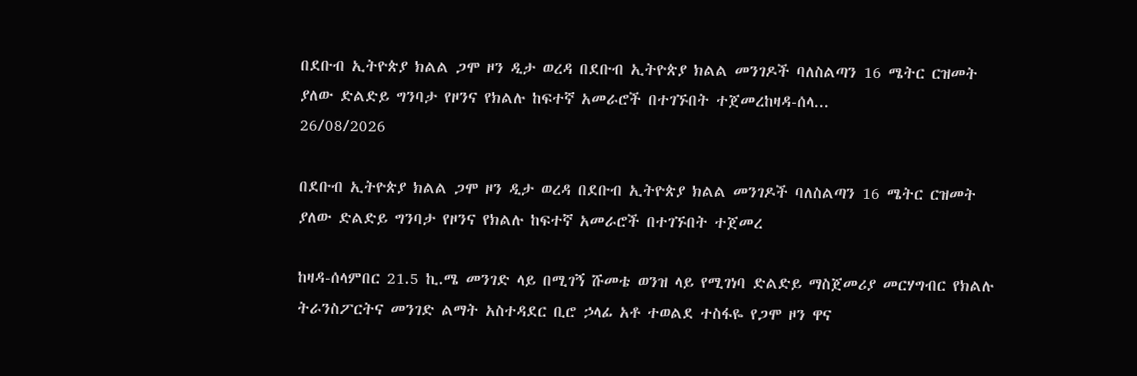በደቡብ ኢትዮጵያ ክልል ጋሞ ዞን ዲታ ወረዳ በደቡብ ኢትዮጵያ ክልል መንገዶች ባለስልጣን 16 ሜትር ርዝመት ያለው ድልድይ ግንባታ የዞንና የክልሉ ከፍተኛ አመራሮች በተገኙበት ተጀመረከዛዳ-ሰላ...
26/08/2026

በደቡብ ኢትዮጵያ ክልል ጋሞ ዞን ዲታ ወረዳ በደቡብ ኢትዮጵያ ክልል መንገዶች ባለስልጣን 16 ሜትር ርዝመት ያለው ድልድይ ግንባታ የዞንና የክልሉ ከፍተኛ አመራሮች በተገኙበት ተጀመረ

ከዛዳ-ሰላምበር 21.5 ኪ.ሜ መንገድ ላይ በሚገኝ ሹመቴ ወንዝ ላይ የሚገነባ ድልድይ ማስጀመሪያ መርሃግብር የክልሉ ትራንስፖርትና መንገድ ልማት አስተዳደር ቢሮ ኃላፊ አቶ ተወልደ ተስፋዬ የጋሞ ዞን ዋና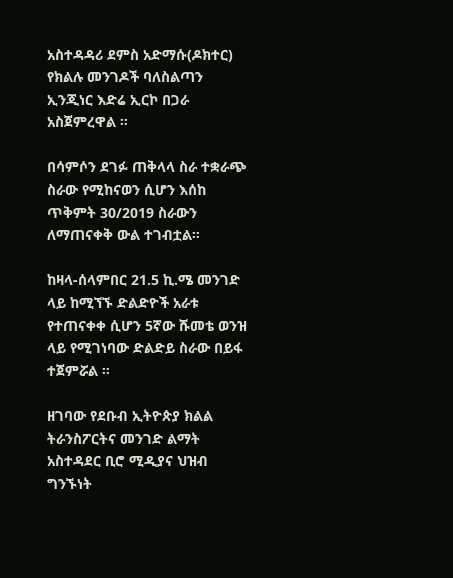አስተዳዳሪ ደምስ አድማሱ(ዶክተር) የክልሉ መንገዶች ባለስልጣን ኢንጂነር እድሬ ኢርኮ በጋራ አስጀምረዋል ።

በሳምሶን ደገፉ ጠቅላላ ስራ ተቋራጭ ስራው የሚከናወን ሲሆን እሰከ ጥቅምት 30/2019 ስራውን ለማጠናቀቅ ውል ተገብቷል።

ከዛላ-ሰላምበር 21.5 ኪ.ሜ መንገድ ላይ ከሚኘኙ ድልድዮች አራቱ የተጠናቀቀ ሲሆን 5ኛው ሹመቴ ወንዝ ላይ የሚገነባው ድልድይ ስራው በይፋ ተጀምሯል ።

ዘገባው የደቡብ ኢትዮጵያ ክልል ትራንስፖርትና መንገድ ልማት አስተዳደር ቢሮ ሚዲያና ህዝብ ግንኙነት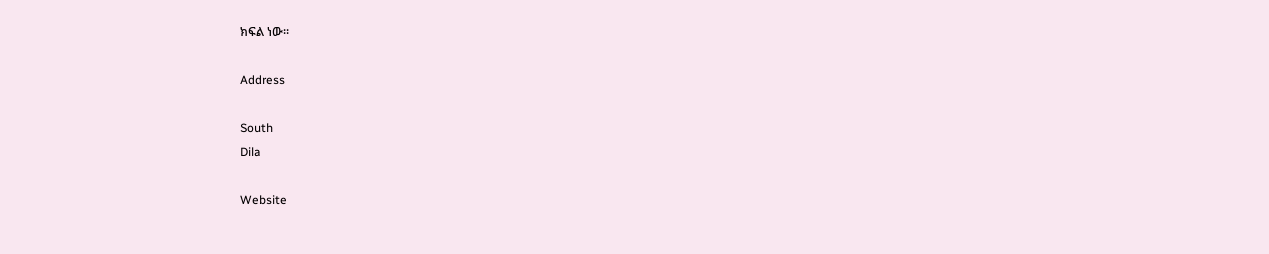ክፍል ነው።

Address

South
Dila

Website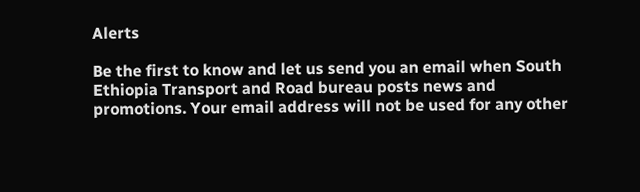Alerts

Be the first to know and let us send you an email when South Ethiopia Transport and Road bureau posts news and promotions. Your email address will not be used for any other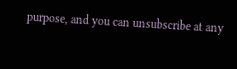purpose, and you can unsubscribe at any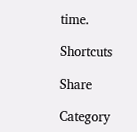time.

Shortcuts

Share

Category